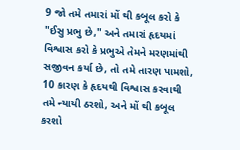9 જો તમે તમારાં મોં થી કબૂલ કરો કે "ઈસુ પ્રભુ છે," અને તમારાં હૃદયમાં વિશ્વાસ કરો કે પ્રભુએ તેમને મરણમાંથી સજીવન કર્યા છે, તો તમે તારણ પામશો, 10 કારણ કે હૃદયથી વિશ્વાસ કરવાથી તમે ન્યાયી ઠરશો, અને મોં થી કબૂલ કરશો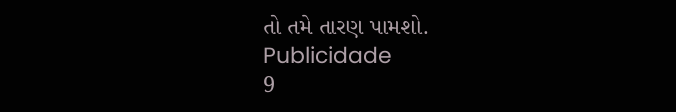તો તમે તારણ પામશો.
Publicidade
9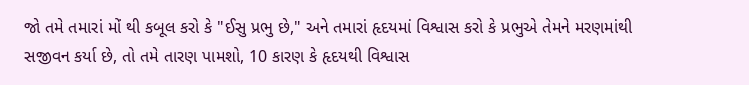જો તમે તમારાં મોં થી કબૂલ કરો કે "ઈસુ પ્રભુ છે," અને તમારાં હૃદયમાં વિશ્વાસ કરો કે પ્રભુએ તેમને મરણમાંથી સજીવન કર્યા છે, તો તમે તારણ પામશો, 10 કારણ કે હૃદયથી વિશ્વાસ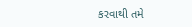કરવાથી તમે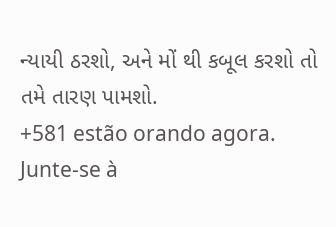ન્યાયી ઠરશો, અને મોં થી કબૂલ કરશો તો તમે તારણ પામશો.
+581 estão orando agora.
Junte-se à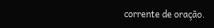corrente de oração.